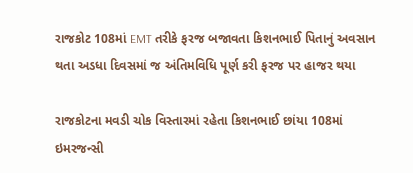રાજકોટ 108માં EMT તરીકે ફરજ બજાવતા કિશનભાઈ પિતાનું અવસાન થતા અડધા દિવસમાં જ અંતિમવિધિ પૂર્ણ કરી ફરજ પર હાજર થયા

રાજકોટના મવડી ચોક વિસ્તારમાં રહેતા કિશનભાઈ છાંયા 108માં ઇમરજન્સી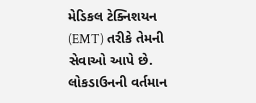મેડિકલ ટેક્નિશયન (EMT) તરીકે તેમની સેવાઓ આપે છે. લોકડાઉનની વર્તમાન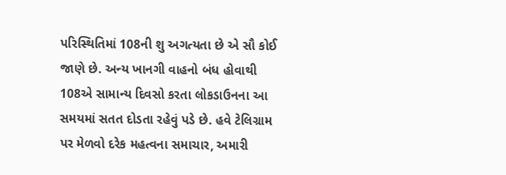પરિસ્થિતિમાં 108ની શુ અગત્યતા છે એ સૌ કોઈ જાણે છે. અન્ય ખાનગી વાહનો બંધ હોવાથી 108એ સામાન્ય દિવસો કરતા લોકડાઉનના આ સમયમાં સતત દોડતા રહેવું પડે છે. હવે ટેલિગ્રામ પર મેળવો દરેક મહત્વના સમાચાર, અમારી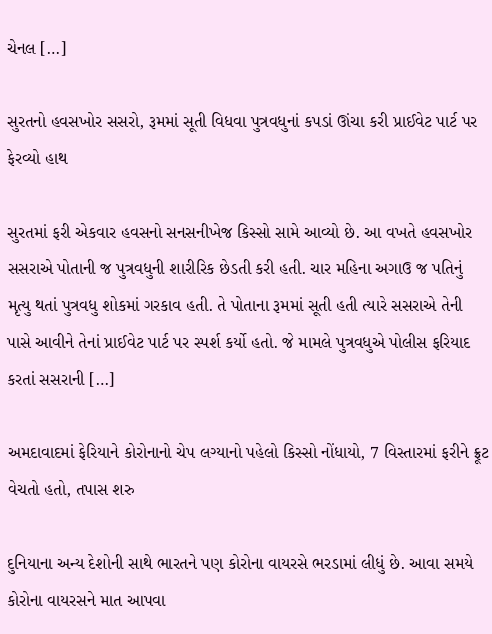ચેનલ […]

સુરતનો હવસખોર સસરો, રૂમમાં સૂતી વિધવા પુત્રવધુનાં કપડાં ઊંચા કરી પ્રાઈવેટ પાર્ટ પર ફેરવ્યો હાથ

સુરતમાં ફરી એકવાર હવસનો સનસનીખેજ કિસ્સો સામે આવ્યો છે. આ વખતે હવસખોર સસરાએ પોતાની જ પુત્રવધુની શારીરિક છેડતી કરી હતી. ચાર મહિના અગાઉ જ પતિનું મૃત્યુ થતાં પુત્રવધુ શોકમાં ગરકાવ હતી. તે પોતાના રૂમમાં સૂતી હતી ત્યારે સસરાએ તેની પાસે આવીને તેનાં પ્રાઈવેટ પાર્ટ પર સ્પર્શ કર્યો હતો. જે મામલે પુત્રવધુએ પોલીસ ફરિયાદ કરતાં સસરાની […]

અમદાવાદમાં ફેરિયાને કોરોનાનો ચેપ લગ્યાનો પહેલો કિસ્સો નોંધાયો, 7 વિસ્તારમાં ફરીને ફ્રૂટ વેચતો હતો, તપાસ શરુ

દુનિયાના અન્ય દેશોની સાથે ભારતને પણ કોરોના વાયરસે ભરડામાં લીધું છે. આવા સમયે કોરોના વાયરસને માત આપવા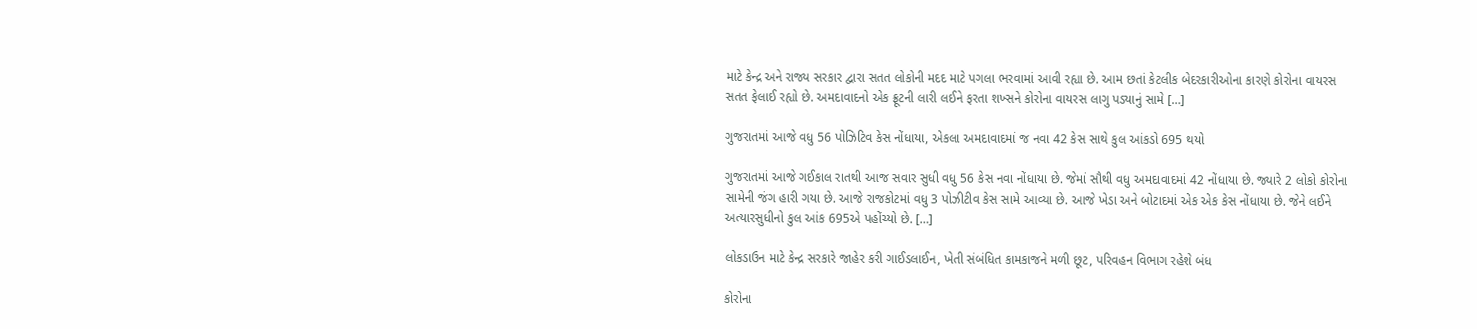માટે કેન્દ્ર અને રાજ્ય સરકાર દ્વારા સતત લોકોની મદદ માટે પગલા ભરવામાં આવી રહ્યા છે. આમ છતાં કેટલીક બેદરકારીઓના કારણે કોરોના વાયરસ સતત ફેલાઈ રહ્યો છે. અમદાવાદનો એક ફ્રૂટની લારી લઈને ફરતા શખ્સને કોરોના વાયરસ લાગુ પડ્યાનું સામે […]

ગુજરાતમાં આજે વધુ 56 પોઝિટિવ કેસ નોંધાયા, એકલા અમદાવાદમાં જ નવા 42 કેસ સાથે કુલ આંકડો 695 થયો

ગુજરાતમાં આજે ગઈકાલ રાતથી આજ સવાર સુધી વધુ 56 કેસ નવા નોંધાયા છે. જેમાં સૌથી વધુ અમદાવાદમાં 42 નોંધાયા છે. જ્યારે 2 લોકો કોરોના સામેની જંગ હારી ગયા છે. આજે રાજકોટમાં વધુ 3 પોઝીટીવ કેસ સામે આવ્યા છે. આજે ખેડા અને બોટાદમાં એક એક કેસ નોંધાયા છે. જેને લઈને અત્યારસુધીનો કુલ આંક 695એ પહોંચ્યો છે. […]

લોકડાઉન માટે કેન્દ્ર સરકારે જાહેર કરી ગાઈડલાઈન, ખેતી સંબંધિત કામકાજને મળી છૂટ, પરિવહન વિભાગ રહેશે બંધ

કોરોના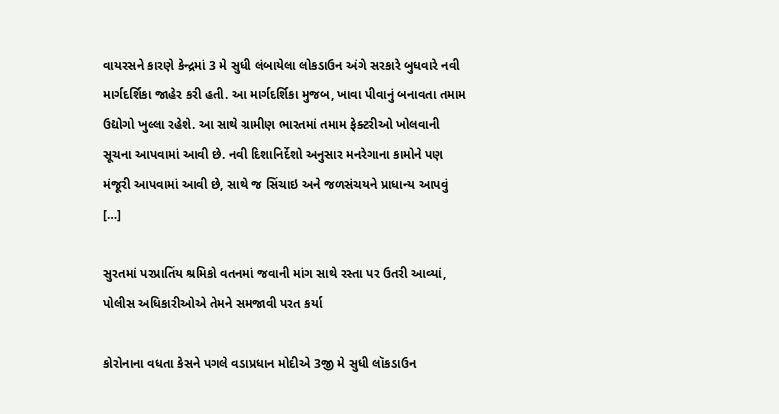વાયરસને કારણે કેન્દ્રમાં 3 મે સુધી લંબાયેલા લોકડાઉન અંગે સરકારે બુધવારે નવી માર્ગદર્શિકા જાહેર કરી હતી. આ માર્ગદર્શિકા મુજબ, ખાવા પીવાનું બનાવતા તમામ ઉદ્યોગો ખુલ્લા રહેશે. આ સાથે ગ્રામીણ ભારતમાં તમામ ફેક્ટરીઓ ખોલવાની સૂચના આપવામાં આવી છે. નવી દિશાનિર્દેશો અનુસાર મનરેગાના કામોને પણ મંજૂરી આપવામાં આવી છે, સાથે જ સિંચાઇ અને જળસંચયને પ્રાધાન્ય આપવું […]

સુરતમાં પરપ્રાતિંય શ્રમિકો વતનમાં જવાની માંગ સાથે રસ્તા પર ઉતરી આવ્યાં, પોલીસ અધિકારીઓએ તેમને સમજાવી પરત કર્યા

કોરોનાના વધતા કેસને પગલે વડાપ્રધાન મોદીએ 3જી મે સુધી લૉકડાઉન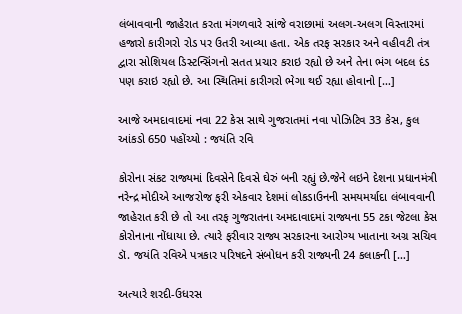લંબાવવાની જાહેરાત કરતા મંગળવારે સાંજે વરાછામાં અલગ-અલગ વિસ્તારમાં હજારો કારીગરો રોડ પર ઉતરી આવ્યા હતા. એક તરફ સરકાર અને વહીવટી તંત્ર દ્વારા સોશિયલ ડિસ્ટન્સિંગનો સતત પ્રચાર કરાઇ રહ્યો છે અને તેના ભંગ બદલ દંડ પણ કરાઇ રહ્યો છે. આ સ્થિતિમાં કારીગરો ભેગા થઈ રહ્યા હોવાનો […]

આજે અમદાવાદમાં નવા 22 કેસ સાથે ગુજરાતમાં નવા પોઝિટિવ 33 કેસ, કુલ આંકડો 650 પહોંચ્યો : જયંતિ રવિ

કોરોના સંકટ રાજ્યમાં દિવસેને દિવસે ઘેરું બની રહ્યું છે.જેને લઇને દેશના પ્રધાનમંત્રી નરેન્દ્ર મોદીએ આજરોજ ફરી એકવાર દેશમાં લોકડાઉનની સમયમર્યાદા લંબાવવાની જાહેરાત કરી છે તો આ તરફ ગુજરાતના અમદાવાદમાં રાજ્યના 55 ટકા જેટલા કેસ કોરોનાના નોંધાયા છે. ત્યારે ફરીવાર રાજ્ય સરકારના આરોગ્ય ખાતાના અગ્ર સચિવ ડૉ. જયંતિ રવિએ પત્રકાર પરિષદને સંબોધન કરી રાજ્યની 24 કલાકની […]

અત્યારે શરદી-ઉધરસ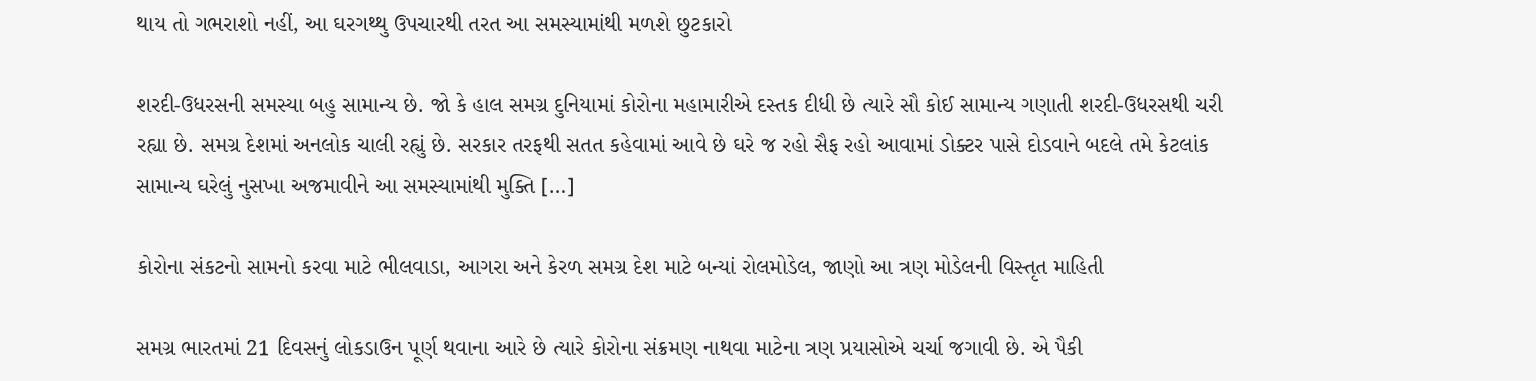થાય તો ગભરાશો નહીં, આ ઘરગથ્થુ ઉપચારથી તરત આ સમસ્યામાંથી મળશે છુટકારો

શરદી-ઉધરસની સમસ્યા બહુ સામાન્ય છે. જો કે હાલ સમગ્ર દુનિયામાં કોરોના મહામારીએ દસ્તક દીધી છે ત્યારે સૌ કોઈ સામાન્ય ગણાતી શરદી-ઉધરસથી ચરી રહ્યા છે. સમગ્ર દેશમાં અનલોક ચાલી રહ્યું છે. સરકાર તરફથી સતત કહેવામાં આવે છે ઘરે જ રહો સૈફ રહો આવામાં ડોક્ટર પાસે દોડવાને બદલે તમે કેટલાંક સામાન્ય ઘરેલું નુસખા અજમાવીને આ સમસ્યામાંથી મુક્તિ […]

કોરોના સંકટનો સામનો કરવા માટે ભીલવાડા, આગરા અને કેરળ સમગ્ર દેશ માટે બન્યાં રોલમોડેલ, જાણો આ ત્રણ મોડેલની વિસ્તૃત માહિતી

સમગ્ર ભારતમાં 21 દિવસનું લોકડાઉન પૂર્ણ થવાના આરે છે ત્યારે કોરોના સંક્રમણ નાથવા માટેના ત્રણ પ્રયાસોએ ચર્ચા જગાવી છે. એ પૈકી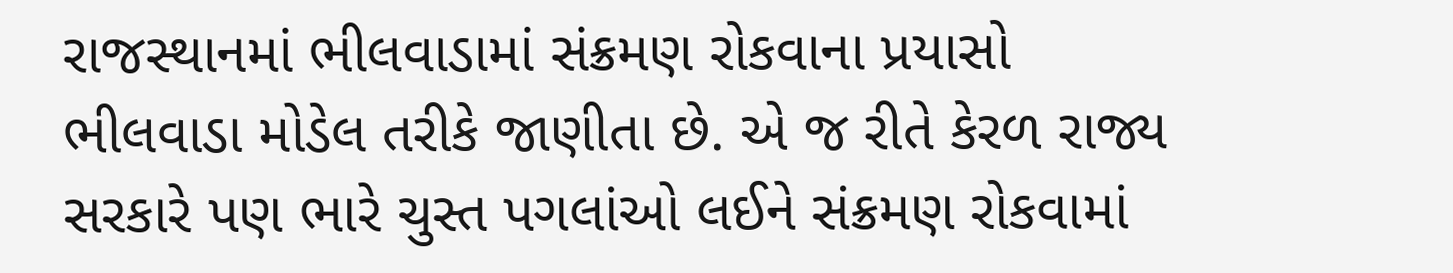રાજસ્થાનમાં ભીલવાડામાં સંક્રમણ રોકવાના પ્રયાસો ભીલવાડા મોડેલ તરીકે જાણીતા છે. એ જ રીતે કેરળ રાજ્ય સરકારે પણ ભારે ચુસ્ત પગલાંઓ લઈને સંક્રમણ રોકવામાં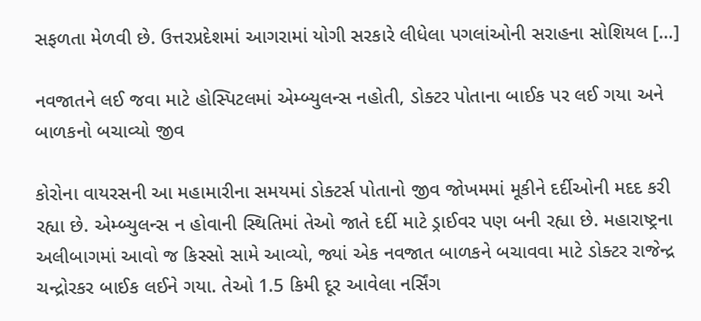સફળતા મેળવી છે. ઉત્તરપ્રદેશમાં આગરામાં યોગી સરકારે લીધેલા પગલાંઓની સરાહના સોશિયલ […]

નવજાતને લઈ જવા માટે હોસ્પિટલમાં એમ્બ્યુલન્સ નહોતી, ડોક્ટર પોતાના બાઈક પર લઈ ગયા અને બાળકનો બચાવ્યો જીવ

કોરોના વાયરસની આ મહામારીના સમયમાં ડોક્ટર્સ પોતાનો જીવ જોખમમાં મૂકીને દર્દીઓની મદદ કરી રહ્યા છે. એમ્બ્યુલન્સ ન હોવાની સ્થિતિમાં તેઓ જાતે દર્દી માટે ડ્રાઈવર પણ બની રહ્યા છે. મહારાષ્ટ્રના અલીબાગમાં આવો જ કિસ્સો સામે આવ્યો, જ્યાં એક નવજાત બાળકને બચાવવા માટે ડોક્ટર રાજેન્દ્ર ચન્દ્રોરકર બાઈક લઈને ગયા. તેઓ 1.5 કિમી દૂર આવેલા નર્સિંગ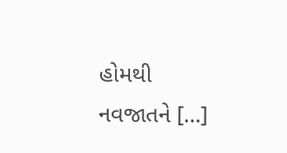હોમથી નવજાતને […]